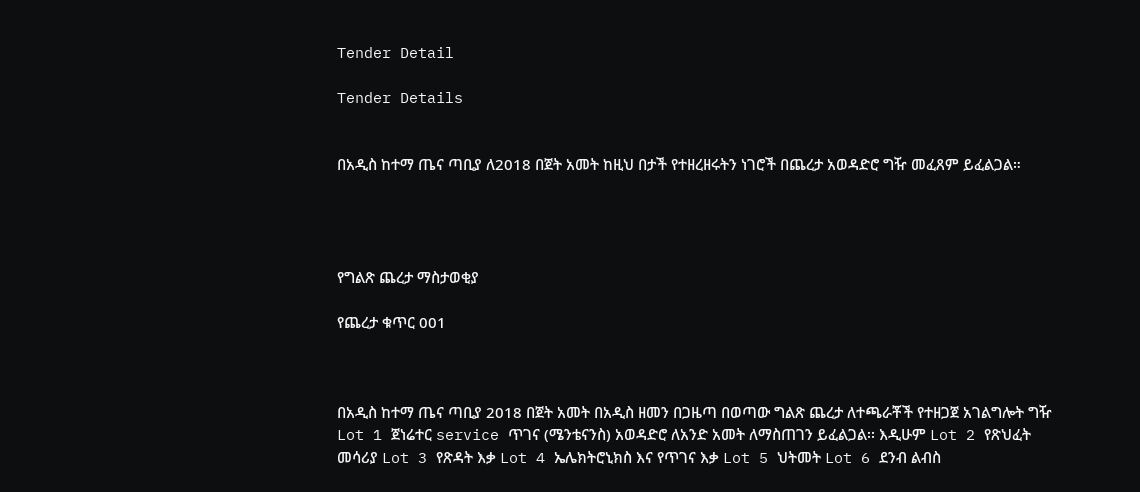Tender Detail

Tender Details


በአዲስ ከተማ ጤና ጣቢያ ለ2018 በጀት አመት ከዚህ በታች የተዘረዘሩትን ነገሮች በጨረታ አወዳድሮ ግዥ መፈጸም ይፈልጋል።




የግልጽ ጨረታ ማስታወቂያ

የጨረታ ቁጥር 001



በአዲስ ከተማ ጤና ጣቢያ 2018 በጀት አመት በአዲስ ዘመን በጋዜጣ በወጣው ግልጽ ጨረታ ለተጫራቾች የተዘጋጀ አገልግሎት ግዥ Lot 1 ጀነሬተር service ጥገና (ሜንቴናንስ) አወዳድሮ ለአንድ አመት ለማስጠገን ይፈልጋል፡፡ እዲሁም Lot 2 የጽህፈት መሳሪያ Lot 3 የጽዳት እቃ Lot 4 ኤሌክትሮኒክስ እና የጥገና እቃ Lot 5 ህትመት Lot 6 ደንብ ልብስ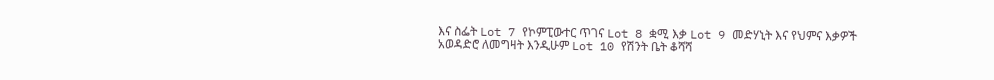እና ስፌት Lot 7 የኮምፒውተር ጥገና Lot 8 ቋሚ እቃ Lot 9 መድሃኒት እና የህምና እቃዎች አወዳድሮ ለመግዛት እንዲሁም Lot 10 የሽንት ቤት ቆሻሻ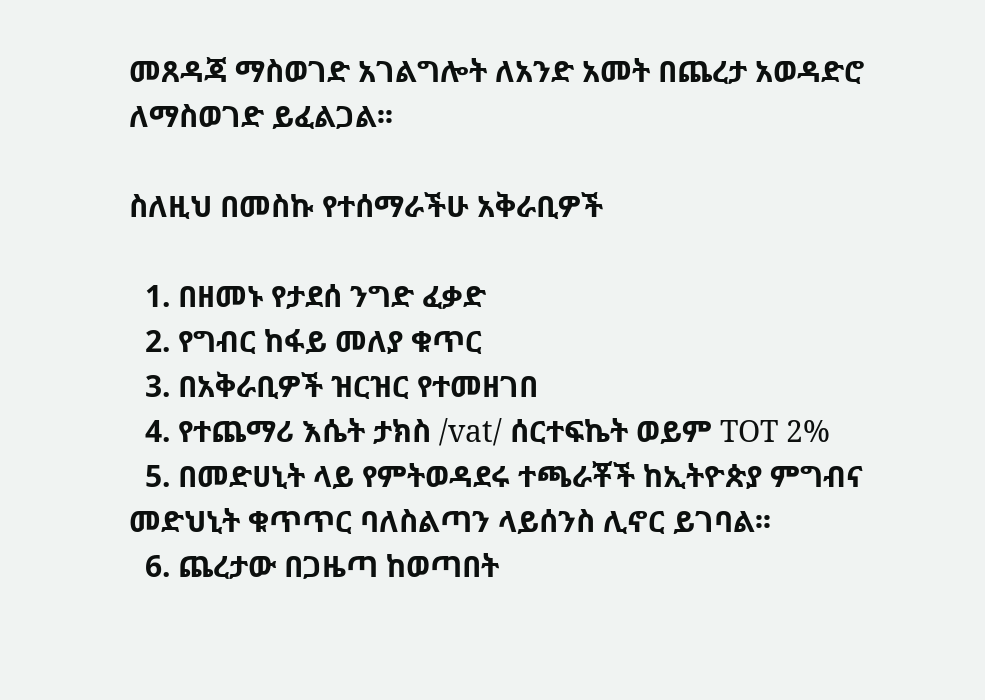መጸዳጃ ማስወገድ አገልግሎት ለአንድ አመት በጨረታ አወዳድሮ ለማስወገድ ይፈልጋል፡፡

ስለዚህ በመስኩ የተሰማራችሁ አቅራቢዎች

  1. በዘመኑ የታደሰ ንግድ ፈቃድ
  2. የግብር ከፋይ መለያ ቁጥር
  3. በአቅራቢዎች ዝርዝር የተመዘገበ
  4. የተጨማሪ እሴት ታክስ /vat/ ሰርተፍኬት ወይም TOT 2%
  5. በመድሀኒት ላይ የምትወዳደሩ ተጫራቾች ከኢትዮጵያ ምግብና መድህኒት ቁጥጥር ባለስልጣን ላይሰንስ ሊኖር ይገባል፡፡
  6. ጨረታው በጋዜጣ ከወጣበት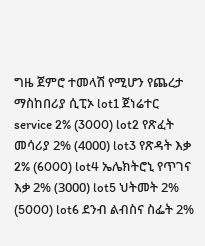ግዜ ጀምሮ ተመላሽ የሚሆን የጨረታ ማስከበሪያ ሲፒኦ lot1 ጀነሬተር service 2% (3000) lot2 የጽፈት መሳሪያ 2% (4000) lot3 የጽዳት እቃ 2% (6000) lot4 ኤሌክትሮኒ የጥገና እቃ 2% (3000) lot5 ህትመት 2% (5000) lot6 ደንብ ልብስና ስፌት 2%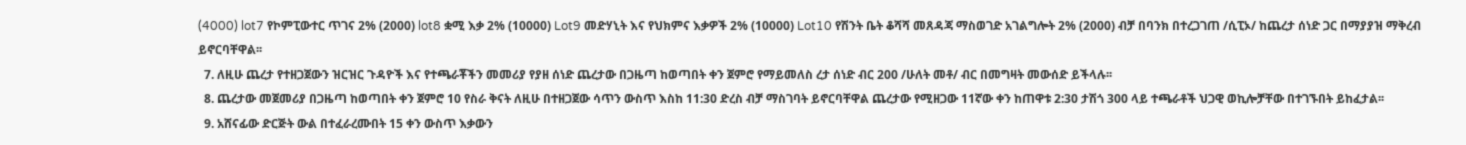(4000) lot7 የኮምፒውተር ጥገና 2% (2000) lot8 ቋሚ እቃ 2% (10000) Lot9 መድሃኒት እና የህክምና እቃዎች 2% (10000) Lot10 የሽንት ቤት ቆሻሻ መጸዳጃ ማስወገድ አገልግሎት 2% (2000) ብቻ በባንክ በተረጋገጠ /ሲፒኦ/ ከጨረታ ሰነድ ጋር በማያያዝ ማቅረብ ይኖርባቸዋል፡፡
  7. ለዚሁ ጨረታ የተዘጋጀውን ዝርዝር ጉዳዮች እና የተጫራቾችን መመሪያ የያዘ ሰነድ ጨረታው በጋዜጣ ከወጣበት ቀን ጀምሮ የማይመለስ ረታ ሰነድ ብር 200 /ሁለት መቶ/ ብር በመግዛት መውሰድ ይችላሉ፡፡
  8. ጨረታው መጀመሪያ በጋዜጣ ከወጣበት ቀን ጀምሮ 10 የስራ ቅናት ለዚሁ በተዘጋጀው ሳጥን ውስጥ እስከ 11:30 ድረስ ብቻ ማስገባት ይኖርባቸዋል ጨረታው የሚዘጋው 11ኛው ቀን ከጠዋቱ 2:30 ታሽጎ 300 ላይ ተጫራቶች ህጋዊ ወኪሎቻቸው በተገኙበት ይከፈታል፡፡
  9. አሸናፊው ድርጅት ውል በተፈራረሙበት 15 ቀን ውስጥ እቃውን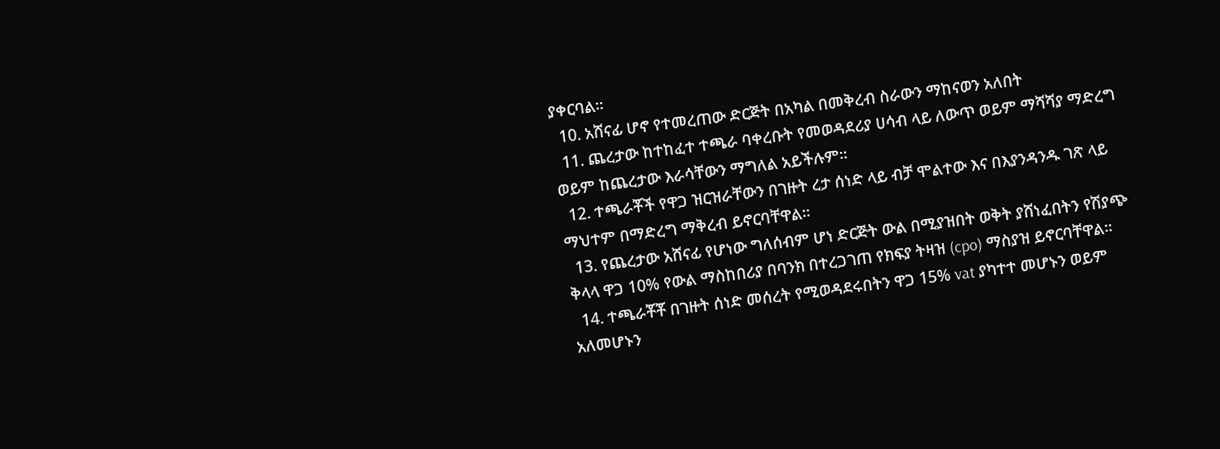ያቀርባል፡፡
  10. አሸናፊ ሆኖ የተመረጠው ድርጅት በአካል በመቅረብ ስራውን ማከናወን አለበት
  11. ጨረታው ከተከፈተ ተጫራ ባቀረቡት የመወዳደሪያ ሀሳብ ላይ ለውጥ ወይም ማሻሻያ ማድረግ ወይም ከጨረታው እራሳቸውን ማግለል አይችሉም፡፡
  12. ተጫራቾች የዋጋ ዝርዝራቸውን በገዙት ረታ ሰነድ ላይ ብቻ ሞልተው እና በእያንዳንዱ ገጽ ላይ ማህተም በማድረግ ማቅረብ ይኖርባቸዋል፡፡
  13. የጨረታው አሸናፊ የሆነው ግለሰብም ሆነ ድርጅት ውል በሚያዝበት ወቅት ያሸነፈበትን የሽያጭ ቅላላ ዋጋ 10% የውል ማስከበሪያ በባንክ በተረጋገጠ የክፍያ ትዛዝ (cpo) ማስያዝ ይኖርባቸዋል፡፡
  14. ተጫራቾቾ በገዙት ሰነድ መሰረት የሚወዳደሩበትን ዋጋ 15% vat ያካተተ መሆኑን ወይም አለመሆኑን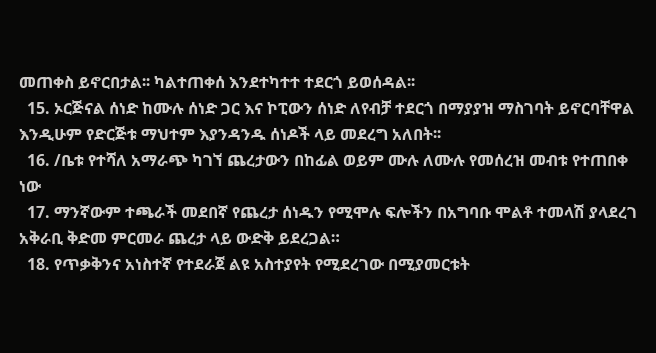መጠቀስ ይኖርበታል፡፡ ካልተጠቀሰ እንደተካተተ ተደርጎ ይወሰዳል፡፡
  15. ኦርጅናል ሰነድ ከሙሉ ሰነድ ጋር እና ኮፒውን ሰነድ ለየብቻ ተደርጎ በማያያዝ ማስገባት ይኖርባቸዋል እንዲሁም የድርጅቱ ማህተም እያንዳንዱ ሰነዶች ላይ መደረግ አለበት፡፡
  16. /ቤቱ የተሻለ አማራጭ ካገኘ ጨረታውን በከፊል ወይም ሙሉ ለሙሉ የመሰረዝ መብቱ የተጠበቀ ነው
  17. ማንኛውም ተጫራች መደበኛ የጨረታ ሰነዱን የሚሞሉ ፍሎችን በአግባቡ ሞልቶ ተመላሽ ያላደረገ አቅራቢ ቅድመ ምርመራ ጨረታ ላይ ውድቅ ይደረጋል።
  18. የጥቃቅንና አነስተኛ የተደራጀ ልዩ አስተያየት የሚደረገው በሚያመርቱት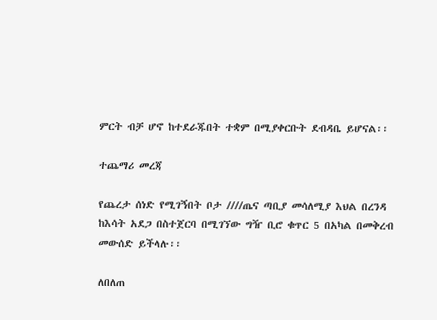ምርት ብቻ ሆኖ ከተደራጁበት ተቋም በሚያቀርቡት ደብዳቤ ይሆናል፡፡

ተጨማሪ መረጃ

የጨረታ ሰነድ የሚገኝበት ቦታ ////ጤና ጣቢያ መሳለሚያ እህል በረንዳ ከእሳት አደጋ በስተጀርባ በሚገኘው ግዥ ቢሮ ቁጥር 5 በአካል በመቅረብ መውሰድ ይችላሉ፡፡

ለበለጠ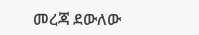መረጃ ደውለው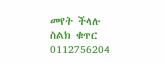መየት ችላሉ ስልክ ቁጥር 0112756204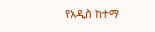የአዲስ ከተማ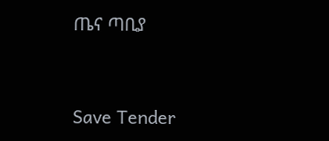ጤና ጣቢያ



Save Tender